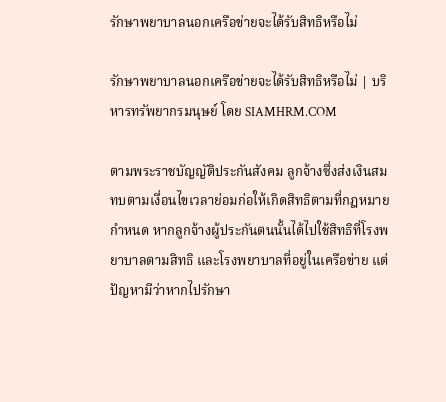รักษาพยาบาลนอกเครือข่ายจะได้รับสิทธิหรือไม่

รักษาพยาบาลนอกเครือข่ายจะได้รับสิทธิหรือไม่ | บริหารทรัพยากรมนุษย์ โดย SIAMHRM.COM

ตามพระราชบัญญัติประกันสังคม ลูกจ้างซึ่งส่งเงินสมทบตามเงื่อนไขเวลาย่อมก่อให้เกิดสิทธิตามที่กฎหมายกำหนด หากลูกจ้างผู้ประกันตนนั้นได้ไปใช้สิทธิที่โรงพยาบาลตามสิทธิ และโรงพยาบาลที่อยู่ในเครือข่าย แต่ปัญหามีว่าหากไปรักษา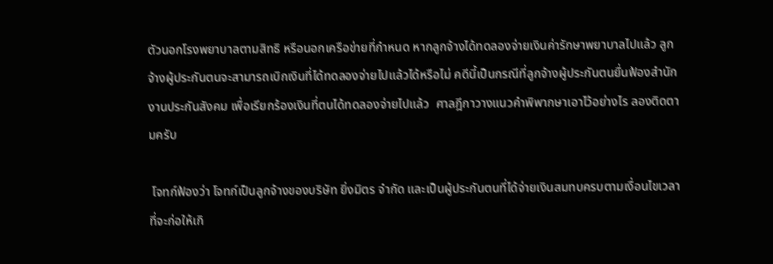ตัวนอกโรงพยาบาลตามสิทธิ หรือนอกเครือข่ายที่กำหนด หากลูกจ้างได้ทดลองจ่ายเงินค่ารักษาพยาบาลไปแล้ว ลูกจ้างผู้ประกันตนจะสามารถเบิกเงินที่ได้ทดลองจ่ายไปแล้วได้หรือไม่ คดีนี้เป็นกรณีที่ลูกจ้างผู้ประกันตนยื่นฟ้องสำนักงานประกันสังคม เพื่อเรียกร้องเงินที่ตนได้ทดลองจ่ายไปแล้ว  ศาลฎีกาวางแนวคำพิพากษาเอาไว้อย่างไร ลองติดตามครับ

 โจทก์ฟ้องว่า โจทก์เป็นลูกจ้างของบริษัท ยิ่งมิตร จำกัด และเป็นผู้ประกันตนที่ได้จ่ายเงินสมทบครบตามเงื่อนไขเวลาที่จะก่อให้เกิ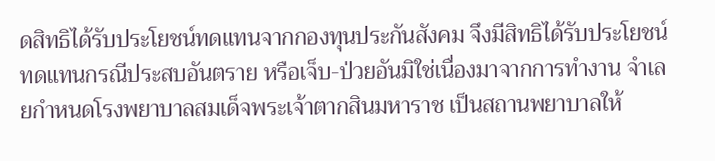ดสิทธิได้รับประโยชน์ทดแทนจากกองทุนประกันสังคม จึงมีสิทธิได้รับประโยชน์ทดแทนกรณีประสบอันตราย หรือเจ็บ-ป่วยอันมิใช่เนื่องมาจากการทำงาน จำเลยกำหนดโรงพยาบาลสมเด็จพระเจ้าตากสินมหาราช เป็นสถานพยาบาลให้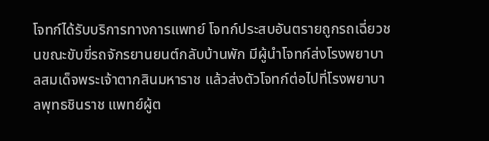โจทก์ได้รับบริการทางการแพทย์ โจทก์ประสบอันตรายถูกรถเฉี่ยวชนขณะขับขี่รถจักรยานยนต์กลับบ้านพัก มีผู้นำโจทก์ส่งโรงพยาบาลสมเด็จพระเจ้าตากสินมหาราช แล้วส่งตัวโจทก์ต่อไปที่โรงพยาบาลพุทธชินราช แพทย์ผู้ต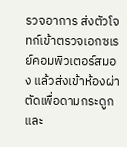รวจอาการ ส่งตัวโจทก์เข้าตรวจเอกซเรย์คอมพิวเตอร์สมอง แล้วส่งเข้าห้องผ่าตัดเพื่อดามกระดูก และ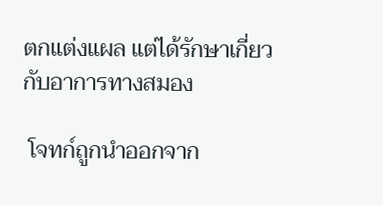ตกแต่งแผล แต่ได้รักษาเกี่ยวกับอาการทางสมอง

 โจทก์ถูกนำออกจาก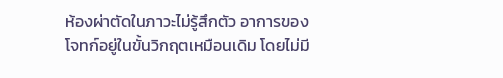ห้องผ่าตัดในภาวะไม่รู้สึกตัว อาการของโจทก์อยู่ในขั้นวิกฤตเหมือนเดิม โดยไม่มี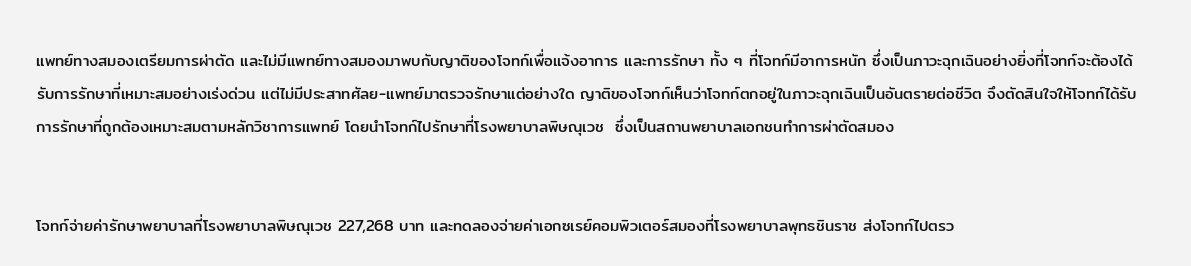แพทย์ทางสมองเตรียมการผ่าตัด และไม่มีแพทย์ทางสมองมาพบกับญาติของโจทก์เพื่อแจ้งอาการ และการรักษา ทั้ง ๆ ที่โจทก์มีอาการหนัก ซึ่งเป็นภาวะฉุกเฉินอย่างยิ่งที่โจทก์จะต้องได้รับการรักษาที่เหมาะสมอย่างเร่งด่วน แต่ไม่มีประสาทศัลย-แพทย์มาตรวจรักษาแต่อย่างใด ญาติของโจทก์เห็นว่าโจทก์ตกอยู่ในภาวะฉุกเฉินเป็นอันตรายต่อชีวิต จึงตัดสินใจให้โจทก์ได้รับการรักษาที่ถูกต้องเหมาะสมตามหลักวิชาการแพทย์ โดยนำโจทก์ไปรักษาที่โรงพยาบาลพิษณุเวช  ซึ่งเป็นสถานพยาบาลเอกชนทำการผ่าตัดสมอง


โจทก์จ่ายค่ารักษาพยาบาลที่โรงพยาบาลพิษณุเวช 227,268 บาท และทดลองจ่ายค่าเอกซเรย์คอมพิวเตอร์สมองที่โรงพยาบาลพุทธชินราช ส่งโจทก์ไปตรว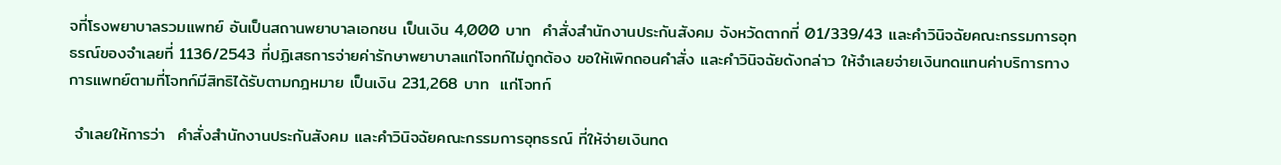จที่โรงพยาบาลรวมแพทย์ อันเป็นสถานพยาบาลเอกชน เป็นเงิน 4,000 บาท  คำสั่งสำนักงานประกันสังคม จังหวัดตากที่ 01/339/43 และคำวินิจฉัยคณะกรรมการอุทธรณ์ของจำเลยที่ 1136/2543 ที่ปฏิเสธการจ่ายค่ารักษาพยาบาลแก่โจทก์ไม่ถูกต้อง ขอให้เพิกถอนคำสั่ง และคำวินิจฉัยดังกล่าว ให้จำเลยจ่ายเงินทดแทนค่าบริการทางการแพทย์ตามที่โจทก์มีสิทธิได้รับตามกฎหมาย เป็นเงิน 231,268 บาท  แก่โจทก์

 จำเลยให้การว่า  คำสั่งสำนักงานประกันสังคม และคำวินิจฉัยคณะกรรมการอุทธรณ์ ที่ให้จ่ายเงินทด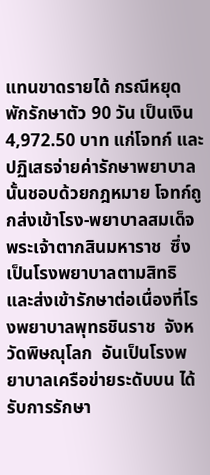แทนขาดรายได้ กรณีหยุดพักรักษาตัว 90 วัน เป็นเงิน 4,972.50 บาท แก่โจทก์ และปฏิเสธจ่ายค่ารักษาพยาบาลนั้นชอบด้วยกฎหมาย โจทก์ถูกส่งเข้าโรง-พยาบาลสมเด็จพระเจ้าตากสินมหาราช  ซึ่งเป็นโรงพยาบาลตามสิทธิ และส่งเข้ารักษาต่อเนื่องที่โรงพยาบาลพุทธชินราช  จังหวัดพิษณุโลก  อันเป็นโรงพยาบาลเครือข่ายระดับบน ได้รับการรักษา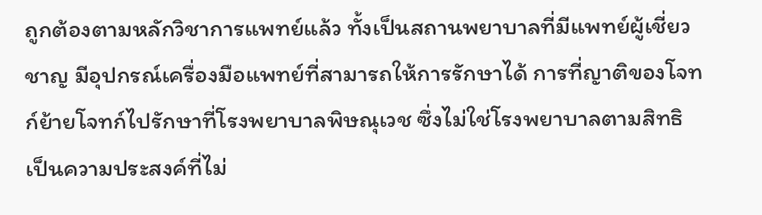ถูกต้องตามหลักวิชาการแพทย์แล้ว ทั้งเป็นสถานพยาบาลที่มีแพทย์ผู้เชี่ยวชาญ มีอุปกรณ์เครื่องมือแพทย์ที่สามารถให้การรักษาได้ การที่ญาติของโจทก์ย้ายโจทก์ไปรักษาที่โรงพยาบาลพิษณุเวช ซึ่งไม่ใช่โรงพยาบาลตามสิทธิ เป็นความประสงค์ที่ไม่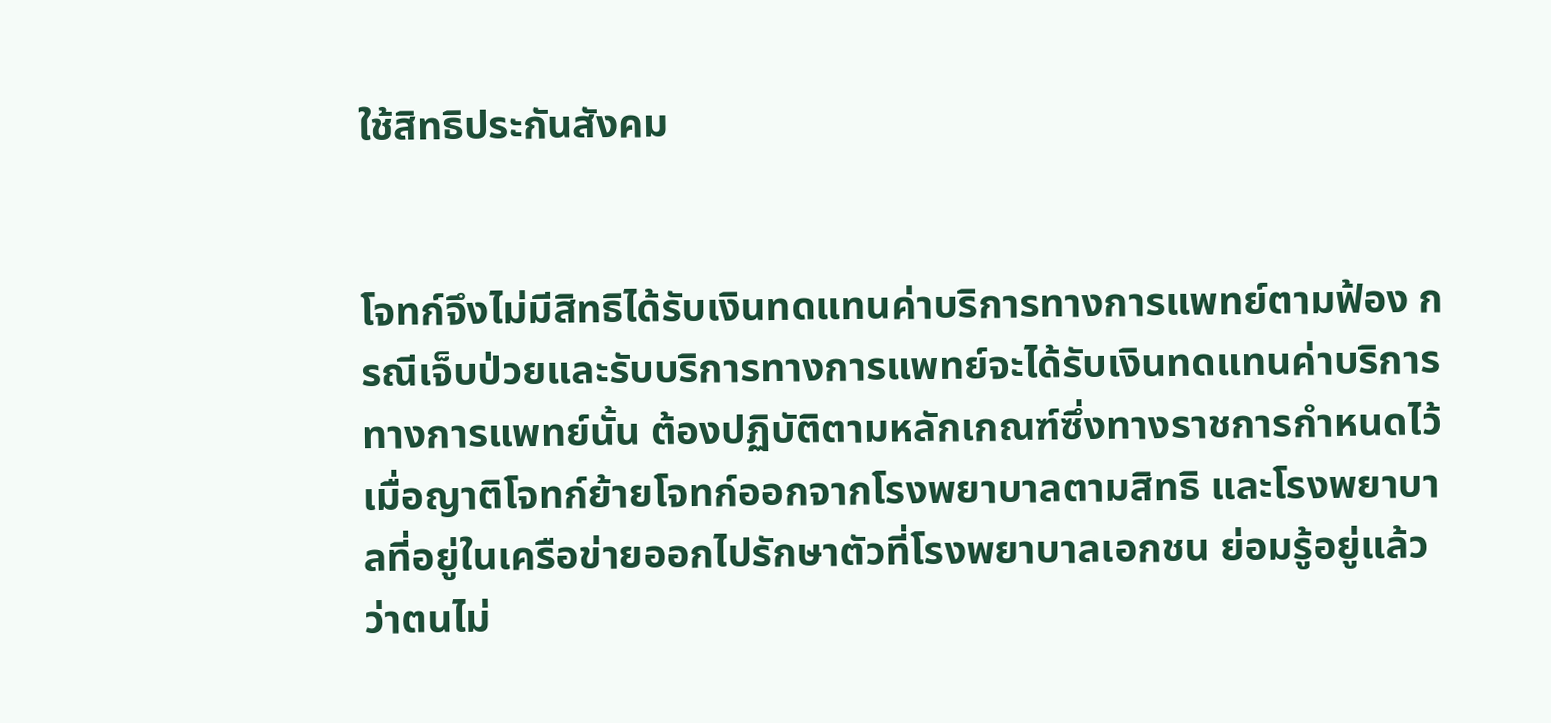ใช้สิทธิประกันสังคม


โจทก์จึงไม่มีสิทธิได้รับเงินทดแทนค่าบริการทางการแพทย์ตามฟ้อง กรณีเจ็บป่วยและรับบริการทางการแพทย์จะได้รับเงินทดแทนค่าบริการทางการแพทย์นั้น ต้องปฏิบัติตามหลักเกณฑ์ซึ่งทางราชการกำหนดไว้ เมื่อญาติโจทก์ย้ายโจทก์ออกจากโรงพยาบาลตามสิทธิ และโรงพยาบาลที่อยู่ในเครือข่ายออกไปรักษาตัวที่โรงพยาบาลเอกชน ย่อมรู้อยู่แล้วว่าตนไม่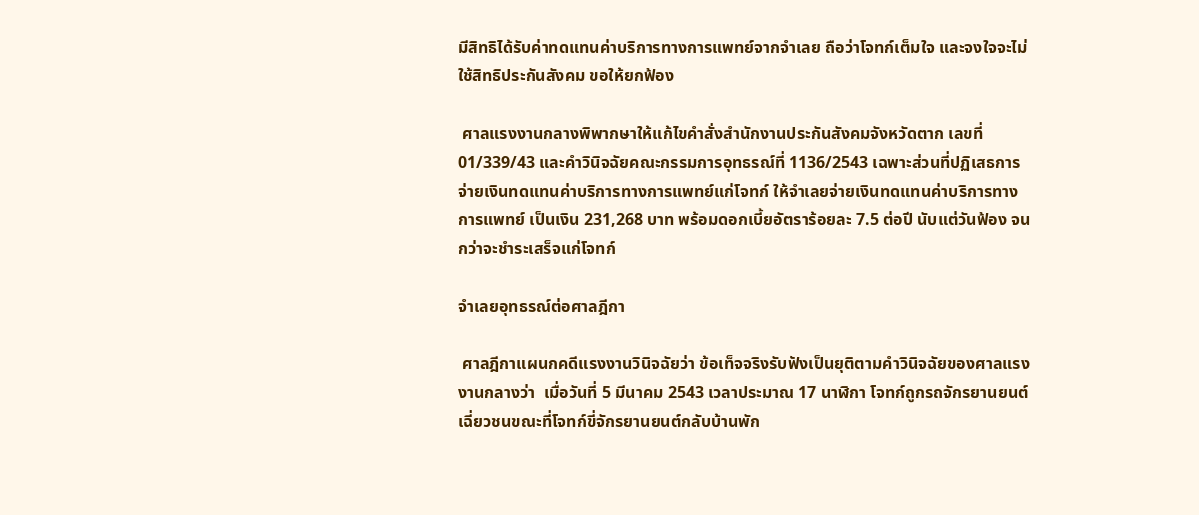มีสิทธิได้รับค่าทดแทนค่าบริการทางการแพทย์จากจำเลย ถือว่าโจทก์เต็มใจ และจงใจจะไม่ใช้สิทธิประกันสังคม ขอให้ยกฟ้อง

 ศาลแรงงานกลางพิพากษาให้แก้ไขคำสั่งสำนักงานประกันสังคมจังหวัดตาก เลขที่ 01/339/43 และคำวินิจฉัยคณะกรรมการอุทธรณ์ที่ 1136/2543 เฉพาะส่วนที่ปฏิเสธการจ่ายเงินทดแทนค่าบริการทางการแพทย์แก่โจทก์ ให้จำเลยจ่ายเงินทดแทนค่าบริการทางการแพทย์ เป็นเงิน 231,268 บาท พร้อมดอกเบี้ยอัตราร้อยละ 7.5 ต่อปี นับแต่วันฟ้อง จนกว่าจะชำระเสร็จแก่โจทก์

จำเลยอุทธรณ์ต่อศาลฎีกา

 ศาลฎีกาแผนกคดีแรงงานวินิจฉัยว่า ข้อเท็จจริงรับฟังเป็นยุติตามคำวินิจฉัยของศาลแรงงานกลางว่า  เมื่อวันที่ 5 มีนาคม 2543 เวลาประมาณ 17 นาฬิกา โจทก์ถูกรถจักรยานยนต์เฉี่ยวชนขณะที่โจทก์ขี่จักรยานยนต์กลับบ้านพัก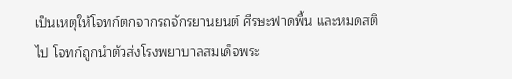เป็นเหตุให้โจทก์ตกจากรถจักรยานยนต์ ศีรษะฟาดพื้น และหมดสติไป โจทก์ถูกนำตัวส่งโรงพยาบาลสมเด็จพระ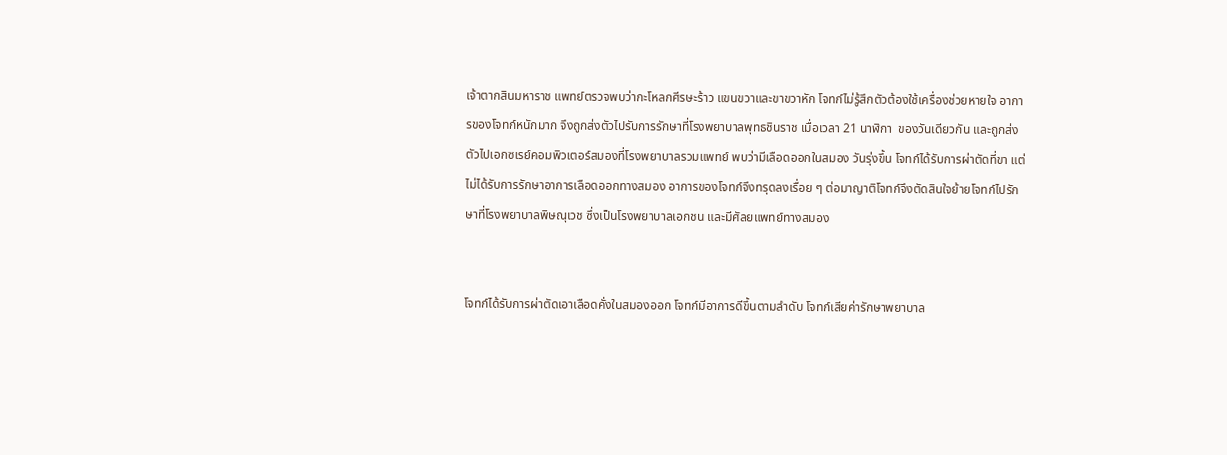เจ้าตากสินมหาราช แพทย์ตรวจพบว่ากะโหลกศีรษะร้าว แขนขวาและขาขวาหัก โจทก์ไม่รู้สึกตัวต้องใช้เครื่องช่วยหายใจ อาการของโจทก์หนักมาก จึงถูกส่งตัวไปรับการรักษาที่โรงพยาบาลพุทธชินราช เมื่อเวลา 21 นาฬิกา  ของวันเดียวกัน และถูกส่งตัวไปเอกซเรย์คอมพิวเตอร์สมองที่โรงพยาบาลรวมแพทย์ พบว่ามีเลือดออกในสมอง วันรุ่งขึ้น โจทก์ได้รับการผ่าตัดที่ขา แต่ไม่ได้รับการรักษาอาการเลือดออกทางสมอง อาการของโจทก์จึงทรุดลงเรื่อย ๆ ต่อมาญาติโจทก์จึงตัดสินใจย้ายโจทก์ไปรักษาที่โรงพยาบาลพิษณุเวช ซึ่งเป็นโรงพยาบาลเอกชน และมีศัลยแพทย์ทางสมอง


โจทก์ได้รับการผ่าตัดเอาเลือดคั่งในสมองออก โจทก์มีอาการดีขึ้นตามลำดับ โจทก์เสียค่ารักษาพยาบาล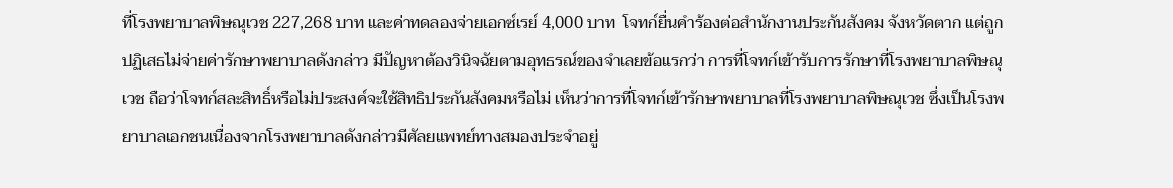ที่โรงพยาบาลพิษณุเวช 227,268 บาท และค่าทดลองจ่ายเอกซ์เรย์ 4,000 บาท  โจทก์ยื่นคำร้องต่อสำนักงานประกันสังคม จังหวัดตาก แต่ถูกปฏิเสธไม่จ่ายค่ารักษาพยาบาลดังกล่าว มีปัญหาต้องวินิจฉัยตามอุทธรณ์ของจำเลยข้อแรกว่า การที่โจทก์เข้ารับการรักษาที่โรงพยาบาลพิษณุเวช ถือว่าโจทก์สละสิทธิ์หรือไม่ประสงค์จะใช้สิทธิประกันสังคมหรือไม่ เห็นว่าการที่โจทก์เข้ารักษาพยาบาลที่โรงพยาบาลพิษณุเวช ซึ่งเป็นโรงพยาบาลเอกชนเนื่องจากโรงพยาบาลดังกล่าวมีศัลยแพทย์ทางสมองประจำอยู่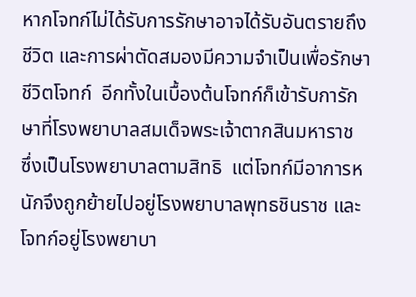หากโจทก์ไม่ได้รับการรักษาอาจได้รับอันตรายถึงชีวิต และการผ่าตัดสมองมีความจำเป็นเพื่อรักษาชีวิตโจทก์  อีกทั้งในเบื้องต้นโจทก์ก็เข้ารับการักษาที่โรงพยาบาลสมเด็จพระเจ้าตากสินมหาราช  ซึ่งเป็นโรงพยาบาลตามสิทธิ  แต่โจทก์มีอาการหนักจึงถูกย้ายไปอยู่โรงพยาบาลพุทธชินราช และโจทก์อยู่โรงพยาบา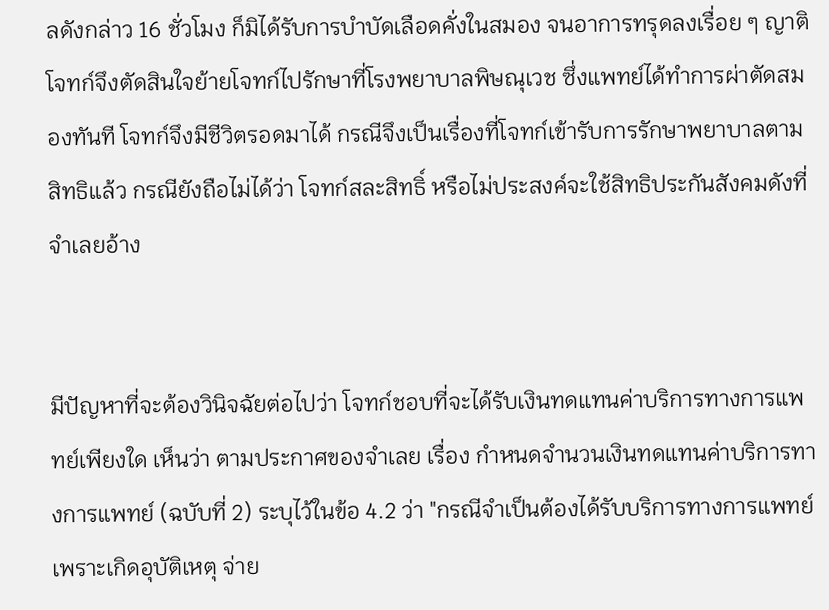ลดังกล่าว 16 ชั่วโมง ก็มิได้รับการบำบัดเลือดคั่งในสมอง จนอาการทรุดลงเรื่อย ๆ ญาติโจทก์จึงตัดสินใจย้ายโจทก์ไปรักษาที่โรงพยาบาลพิษณุเวช ซึ่งแพทย์ได้ทำการผ่าตัดสมองทันที โจทก์จึงมีชีวิตรอดมาได้ กรณีจึงเป็นเรื่องที่โจทก์เข้ารับการรักษาพยาบาลตามสิทธิแล้ว กรณียังถือไม่ได้ว่า โจทก์สละสิทธิ์ หรือไม่ประสงค์จะใช้สิทธิประกันสังคมดังที่จำเลยอ้าง


มีปัญหาที่จะต้องวินิจฉัยต่อไปว่า โจทก์ชอบที่จะได้รับเงินทดแทนค่าบริการทางการแพทย์เพียงใด เห็นว่า ตามประกาศของจำเลย เรื่อง กำหนดจำนวนเงินทดแทนค่าบริการทางการแพทย์ (ฉบับที่ 2) ระบุไว้ในข้อ 4.2 ว่า "กรณีจำเป็นต้องได้รับบริการทางการแพทย์เพราะเกิดอุบัติเหตุ จ่าย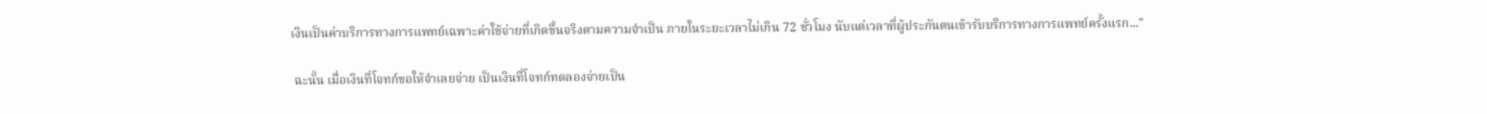เงินเป็นค่าบริการทางการแพทย์เฉพาะค่าใช้จ่ายที่เกิดขึ้นจริงตามความจำเป็น ภายในระยะเวลาไม่เกิน 72 ชั่วโมง นับแต่เวลาที่ผู้ประกันตนเข้ารับบริการทางการแพทย์ครั้งแรก..."

 ฉะนั้น เมื่อเงินที่โจทก์ขอให้จำเลยจ่าย เป็นเงินที่โจทก์ทดลองจ่ายเป็น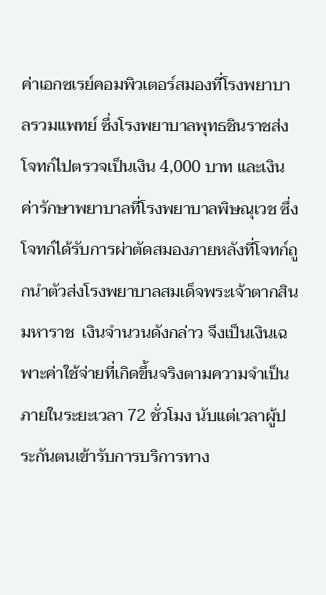ค่าเอกซเรย์คอมพิวเตอร์สมองที่โรงพยาบาลรวมแพทย์ ซึ่งโรงพยาบาลพุทธชินราชส่ง โจทก์ไปตรวจเป็นเงิน 4,000 บาท และเงินค่ารักษาพยาบาลที่โรงพยาบาลพิษณุเวช ซึ่งโจทก์ได้รับการผ่าตัดสมองภายหลังที่โจทก์ถูกนำตัวส่งโรงพยาบาลสมเด็จพระเจ้าตากสินมหาราช  เงินจำนวนดังกล่าว จึงเป็นเงินเฉพาะค่าใช้จ่ายที่เกิดขึ้นจริงตามความจำเป็น ภายในระยะเวลา 72 ชั่วโมง นับแต่เวลาผู้ประกันตนเข้ารับการบริการทาง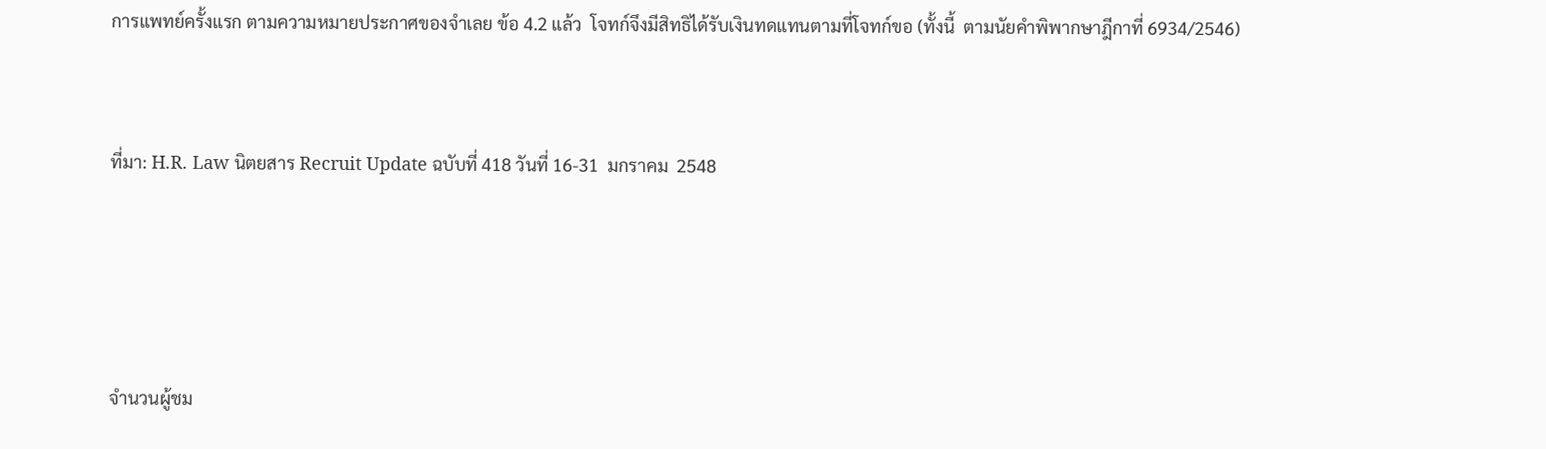การแพทย์ครั้งแรก ตามความหมายประกาศของจำเลย ข้อ 4.2 แล้ว  โจทก์จึงมีสิทธิได้รับเงินทดแทนตามที่โจทก์ขอ (ทั้งนี้  ตามนัยคำพิพากษาฎีกาที่ 6934/2546)


ที่มา: H.R. Law นิตยสาร Recruit Update ฉบับที่ 418 วันที่ 16-31  มกราคม  2548




จำนวนผู้ชม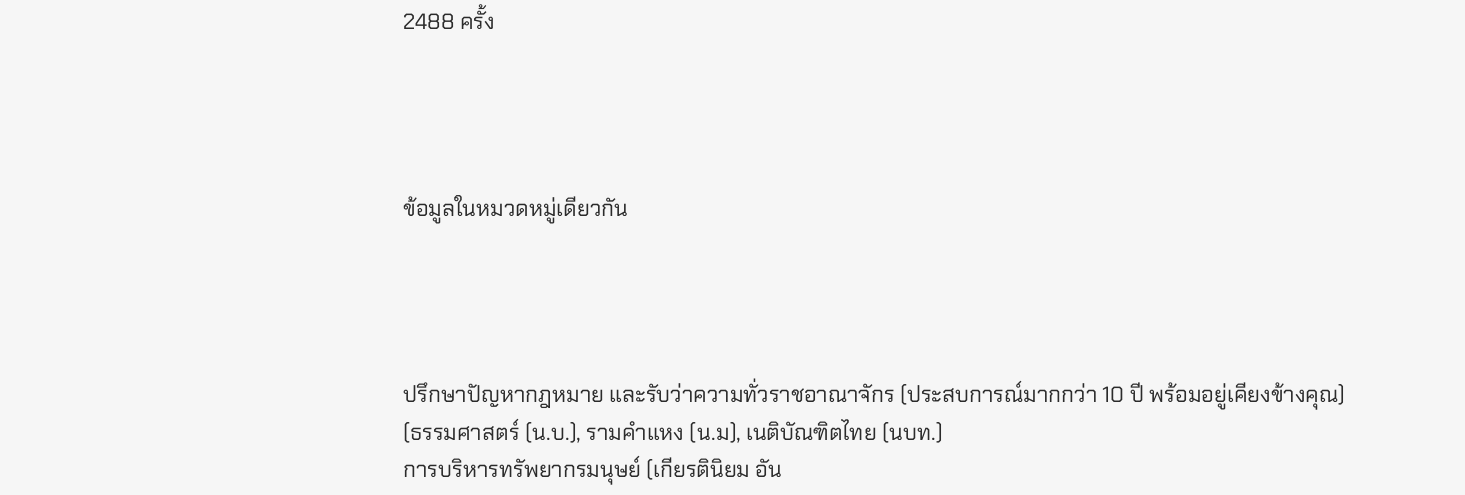2488 ครั้ง




ข้อมูลในหมวดหมู่เดียวกัน




ปรึกษาปัญหากฎหมาย และรับว่าความทั่วราชอาณาจักร (ประสบการณ์มากกว่า 10 ปี พร้อมอยู่เคียงข้างคุณ)
(ธรรมศาสตร์ (น.บ.), รามคำแหง (น.ม), เนติบัณฑิตไทย (นบท.)
การบริหารทรัพยากรมนุษย์ (เกียรตินิยม อัน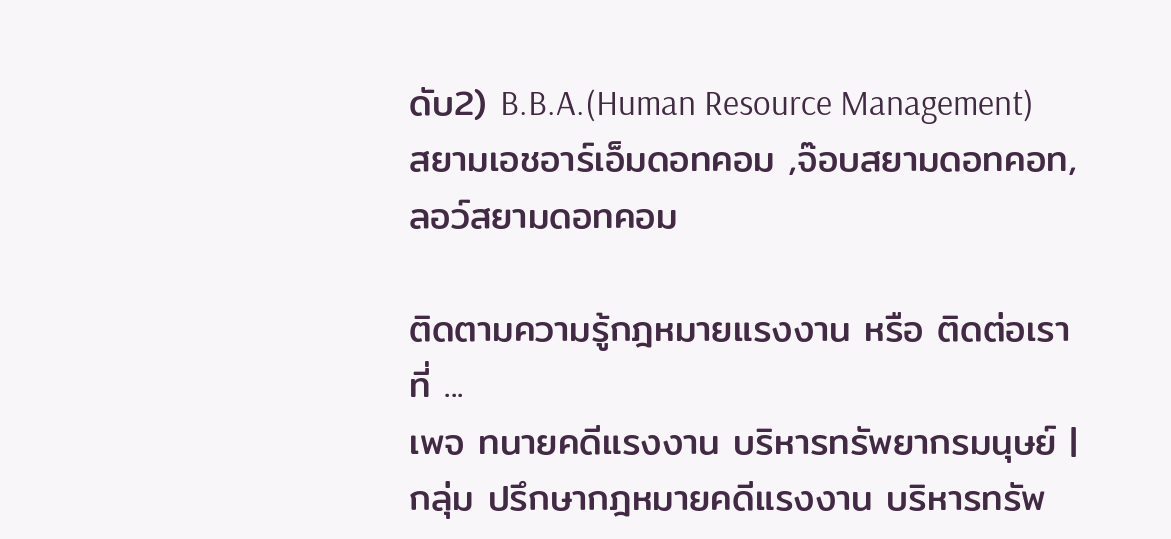ดับ2) B.B.A.(Human Resource Management)
สยามเอชอาร์เอ็มดอทคอม ,จ๊อบสยามดอทคอท, ลอว์สยามดอทคอม

ติดตามความรู้กฎหมายแรงงาน หรือ ติดต่อเรา ที่ ...
เพจ ทนายคดีแรงงาน บริหารทรัพยากรมนุษย์ | กลุ่ม ปรึกษากฎหมายคดีแรงงาน บริหารทรัพ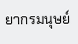ยากรมนุษย์